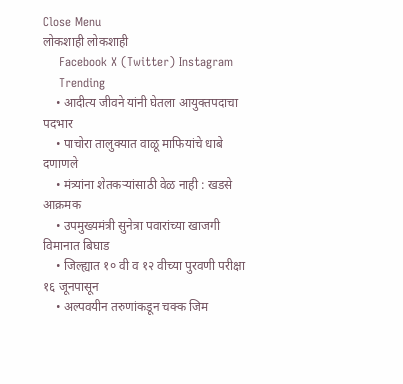Close Menu
लोकशाही लोकशाही
    Facebook X (Twitter) Instagram
    Trending
    • आदीत्य जीवने यांनी घेतला आयुक्तपदाचा पदभार
    • पाचोरा तालुक्यात वाळू माफियांचे धाबे दणाणले
    • मंत्र्यांना शेतकऱ्यांसाठी वेळ नाही : खडसे आक्रमक
    • उपमुख्यमंत्री सुनेत्रा पवारांच्या खाजगी विमानात बिघाड
    • जिल्ह्यात १० वी व १२ वीच्या पुरवणी परीक्षा १६ जूनपासून
    • अल्पवयीन तरुणांकडून चक्क जिम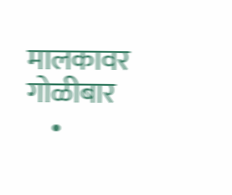मालकावर गोळीबार
    •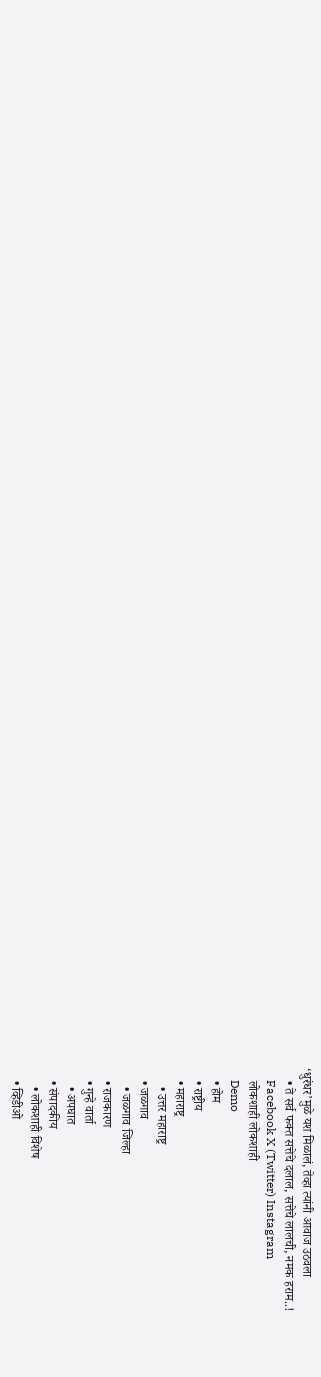‘धुरंधर’मुळे यश मिळालं, तेव्हा त्यांनी आवाज उठवला
    • ते सर्व फक्त सत्तेचे दलाल, सत्तेचे लालची, नमक हराम..!
    Facebook X (Twitter) Instagram
    लोकशाही लोकशाही
    Demo
    • होम
    • राष्ट्रीय
    • महाराष्ट्र
      • उत्तर महाराष्ट्र
    • जळगाव
      • जळगाव जिल्हा
    • राजकारण
    • गुन्हे वार्ता
      • अपघात
    • संपादकीय
      • लोकशाही विशेष
    • व्हिडीओ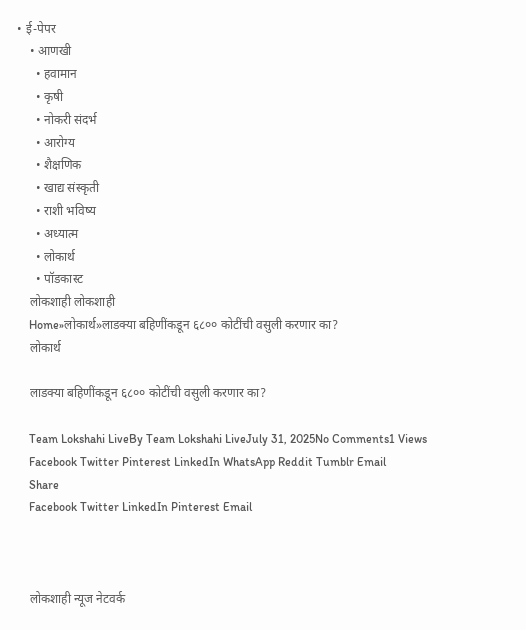• ई-पेपर
    • आणखी
      • हवामान
      • कृषी
      • नोकरी संदर्भ
      • आरोग्य
      • शैक्षणिक
      • खाद्य संस्कृती
      • राशी भविष्य
      • अध्यात्म
      • लोकार्थ
      • पॉडकास्ट
    लोकशाही लोकशाही
    Home»लोकार्थ»लाडक्या बहिणींकडून ६८०० कोटींची वसुली करणार का?
    लोकार्थ

    लाडक्या बहिणींकडून ६८०० कोटींची वसुली करणार का?

    Team Lokshahi LiveBy Team Lokshahi LiveJuly 31, 2025No Comments1 Views
    Facebook Twitter Pinterest LinkedIn WhatsApp Reddit Tumblr Email
    Share
    Facebook Twitter LinkedIn Pinterest Email



    लोकशाही न्यूज नेटवर्क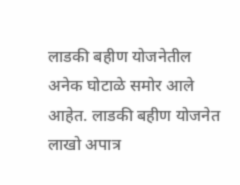लाडकी बहीण योजनेतील अनेक घोटाळे समोर आले आहेत. लाडकी बहीण योजनेत लाखो अपात्र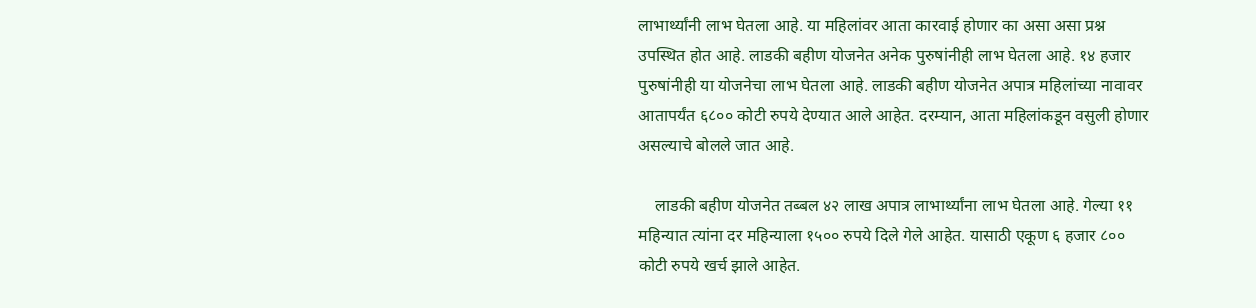लाभार्थ्यांनी लाभ घेतला आहे. या महिलांवर आता कारवाई होणार का असा असा प्रश्न उपस्थित होत आहे. लाडकी बहीण योजनेत अनेक पुरुषांनीही लाभ घेतला आहे. १४ हजार पुरुषांनीही या योजनेचा लाभ घेतला आहे. लाडकी बहीण योजनेत अपात्र महिलांच्या नावावर आतापर्यंत ६८०० कोटी रुपये देण्यात आले आहेत. दरम्यान, आता महिलांकडून वसुली होणार असल्याचे बोलले जात आहे.

    लाडकी बहीण योजनेत तब्बल ४२ लाख अपात्र लाभार्थ्यांना लाभ घेतला आहे. गेल्या ११ महिन्यात त्यांना दर महिन्याला १५०० रुपये दिले गेले आहेत. यासाठी एकूण ६ हजार ८०० कोटी रुपये खर्च झाले आहेत.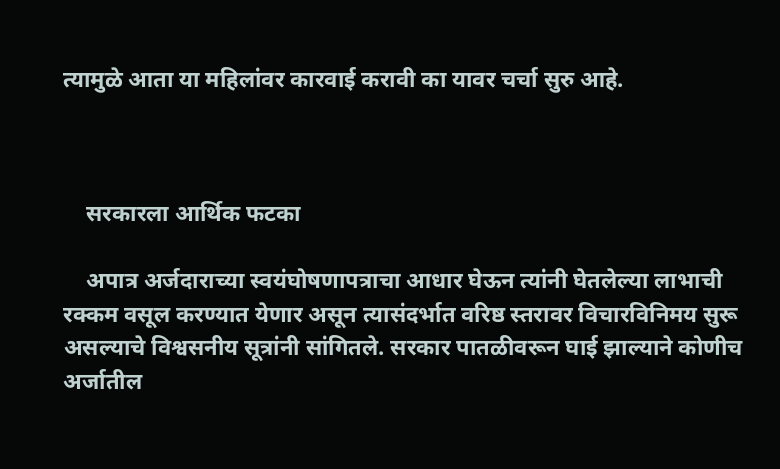त्यामुळे आता या महिलांवर कारवाई करावी का यावर चर्चा सुरु आहे.



    सरकारला आर्थिक फटका

    अपात्र अर्जदाराच्या स्वयंघोषणापत्राचा आधार घेऊन त्यांनी घेतलेल्या लाभाची रक्कम वसूल करण्यात येणार असून त्यासंदर्भात वरिष्ठ स्तरावर विचारविनिमय सुरू असल्याचे विश्वसनीय सूत्रांनी सांगितले. सरकार पातळीवरून घाई झाल्याने कोणीच अर्जातील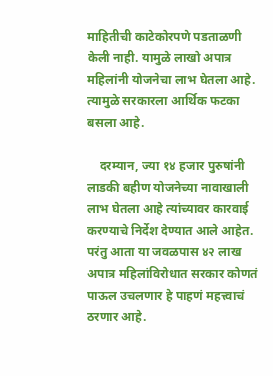माहितीची काटेकोरपणे पडताळणी केली नाही. यामुळे लाखो अपात्र महिलांनी योजनेचा लाभ घेतला आहे. त्यामुळे सरकारला आर्थिक फटका बसला आहे.

    दरम्यान, ज्या १४ हजार पुरुषांनी लाडकी बहीण योजनेच्या नावाखाली लाभ घेतला आहे त्यांच्यावर कारवाई करण्याचे निर्देश देण्यात आले आहेत. परंतु आता या जवळपास ४२ लाख अपात्र महिलांविरोधात सरकार कोणतं पाऊल उचलणार हे पाहणं महत्त्वाचं ठरणार आहे.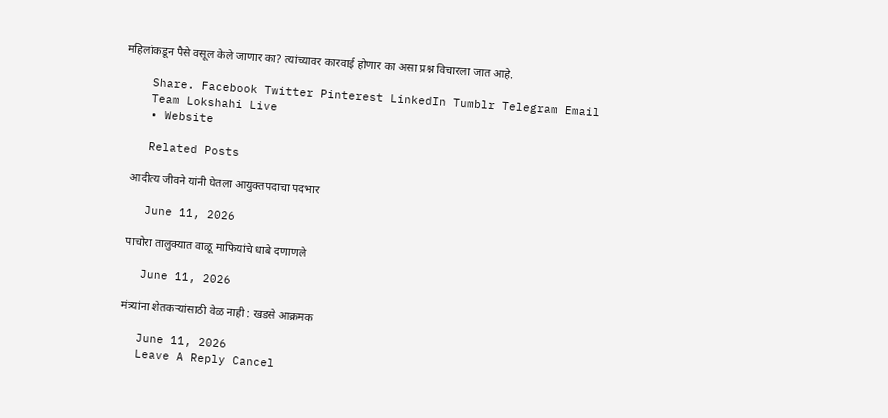महिलांकडून पैसे वसूल केले जाणार का? त्यांच्यावर कारवाई होणार का असा प्रश्न विचारला जात आहे.

    Share. Facebook Twitter Pinterest LinkedIn Tumblr Telegram Email
    Team Lokshahi Live
    • Website

    Related Posts

    आदीत्य जीवने यांनी घेतला आयुक्तपदाचा पदभार

    June 11, 2026

    पाचोरा तालुक्यात वाळू माफियांचे धाबे दणाणले

    June 11, 2026

    मंत्र्यांना शेतकऱ्यांसाठी वेळ नाही : खडसे आक्रमक

    June 11, 2026
    Leave A Reply Cancel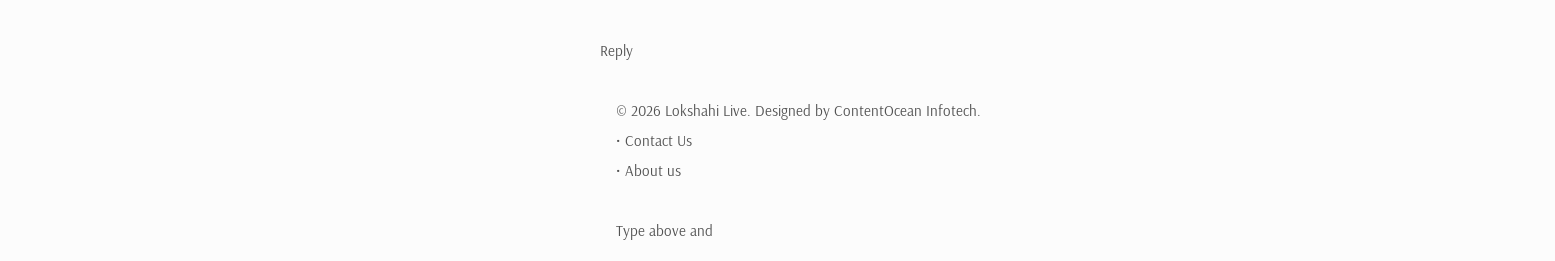Reply

    © 2026 Lokshahi Live. Designed by ContentOcean Infotech.
    • Contact Us
    • About us

    Type above and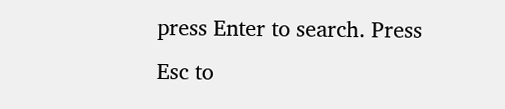press Enter to search. Press Esc to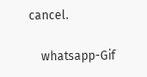cancel.

    whatsapp-Gif